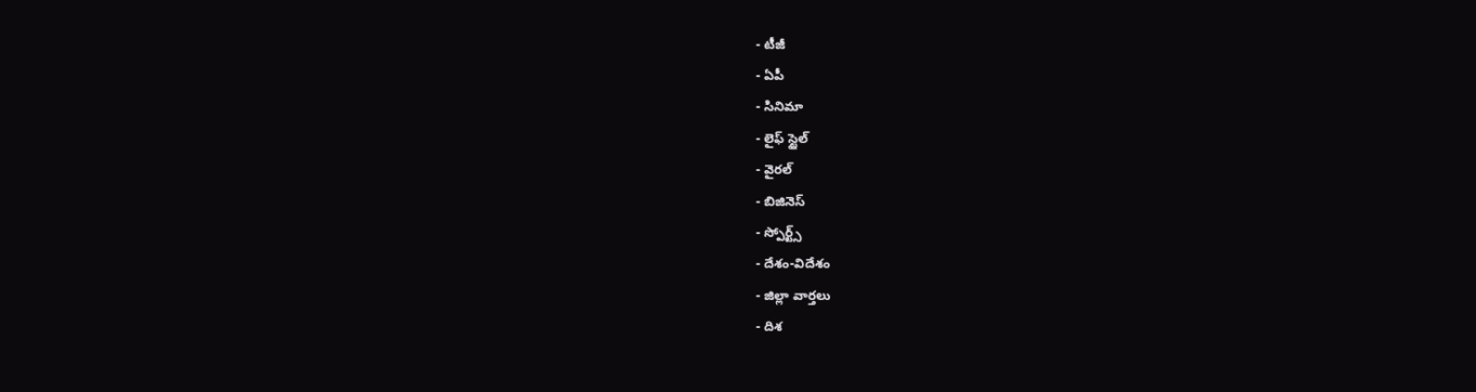- టీజీ
- ఏపీ
- సినిమా
- లైఫ్ స్టైల్
- వైరల్
- బిజినెస్
- స్పోర్ట్స్
- దేశం-విదేశం
- జిల్లా వార్తలు
- దిశ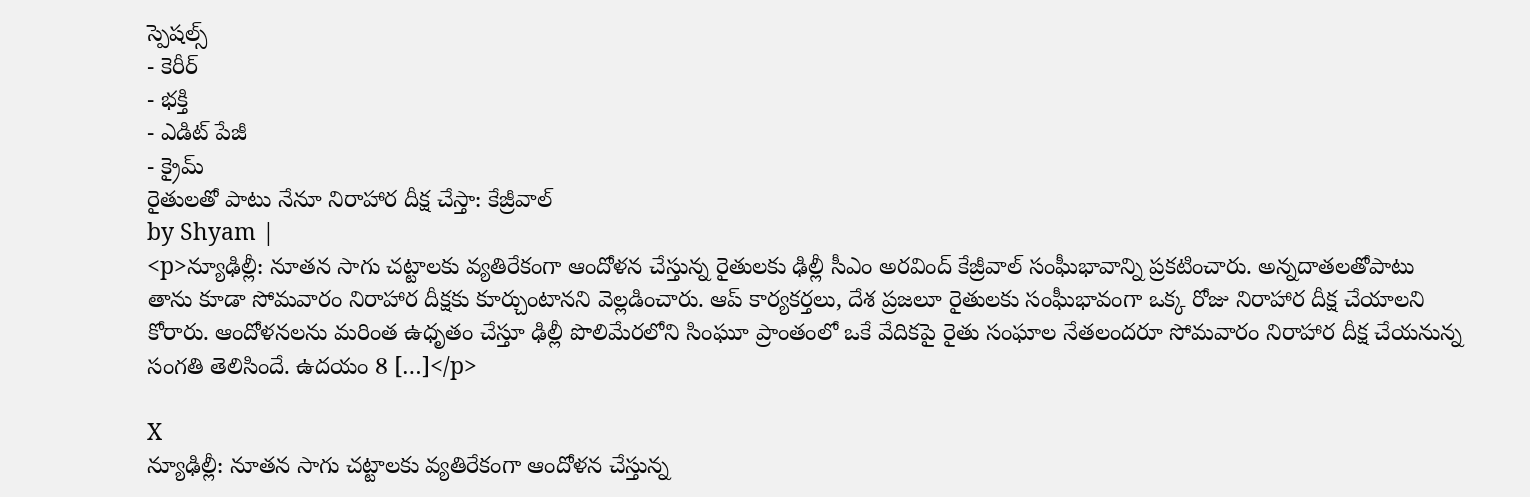స్పెషల్స్
- కెరీర్
- భక్తి
- ఎడిట్ పేజీ
- క్రైమ్
రైతులతో పాటు నేనూ నిరాహార దీక్ష చేస్తా: కేజ్రీవాల్
by Shyam |
<p>న్యూఢిల్లీ: నూతన సాగు చట్టాలకు వ్యతిరేకంగా ఆందోళన చేస్తున్న రైతులకు ఢిల్లీ సీఎం అరవింద్ కేజ్రీవాల్ సంఘీభావాన్ని ప్రకటించారు. అన్నదాతలతోపాటు తాను కూడా సోమవారం నిరాహార దీక్షకు కూర్చుంటానని వెల్లడించారు. ఆప్ కార్యకర్తలు, దేశ ప్రజలూ రైతులకు సంఘీభావంగా ఒక్క రోజు నిరాహార దీక్ష చేయాలని కోరారు. ఆందోళనలను మరింత ఉధృతం చేస్తూ ఢిల్లీ పొలిమేరలోని సింఘూ ప్రాంతంలో ఒకే వేదికపై రైతు సంఘాల నేతలందరూ సోమవారం నిరాహార దీక్ష చేయనున్న సంగతి తెలిసిందే. ఉదయం 8 […]</p>

X
న్యూఢిల్లీ: నూతన సాగు చట్టాలకు వ్యతిరేకంగా ఆందోళన చేస్తున్న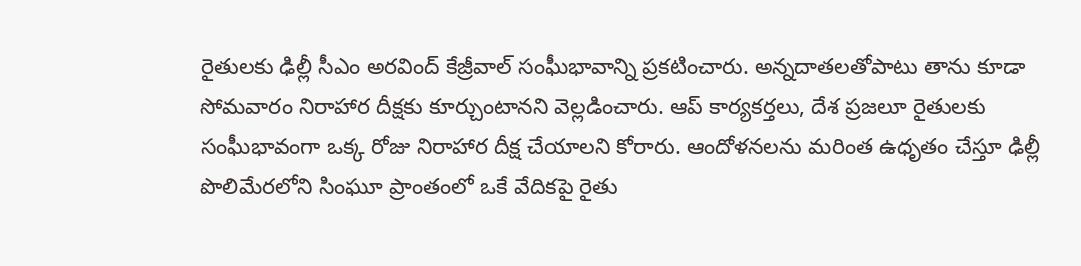రైతులకు ఢిల్లీ సీఎం అరవింద్ కేజ్రీవాల్ సంఘీభావాన్ని ప్రకటించారు. అన్నదాతలతోపాటు తాను కూడా సోమవారం నిరాహార దీక్షకు కూర్చుంటానని వెల్లడించారు. ఆప్ కార్యకర్తలు, దేశ ప్రజలూ రైతులకు సంఘీభావంగా ఒక్క రోజు నిరాహార దీక్ష చేయాలని కోరారు. ఆందోళనలను మరింత ఉధృతం చేస్తూ ఢిల్లీ పొలిమేరలోని సింఘూ ప్రాంతంలో ఒకే వేదికపై రైతు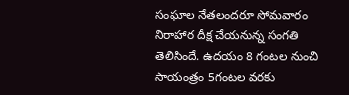సంఘాల నేతలందరూ సోమవారం నిరాహార దీక్ష చేయనున్న సంగతి తెలిసిందే. ఉదయం 8 గంటల నుంచి సాయంత్రం 5గంటల వరకు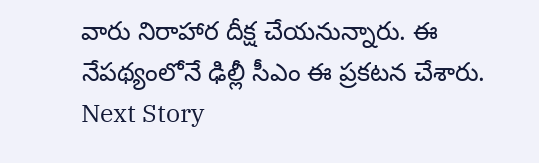వారు నిరాహార దీక్ష చేయనున్నారు. ఈ నేపథ్యంలోనే ఢిల్లీ సీఎం ఈ ప్రకటన చేశారు.
Next Story